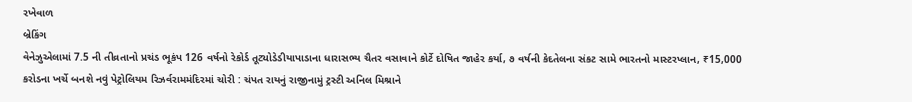રખેવાળ
બ્રેકિંગ
વેનેઝુએલામાં 7.5 ની તીવ્રતાનો પ્રચંડ ભૂકંપ 126 વર્ષનો રેકોર્ડ તૂટ્યોડેડીયાપાડાના ધારાસભ્ય ચૈતર વસાવાને કોર્ટે દોષિત જાહેર કર્યા, ૭ વર્ષની કેદતેલના સંકટ સામે ભારતનો માસ્ટરપ્લાન, ₹15,000 કરોડના ખર્ચે બનશે નવું પેટ્રોલિયમ રિઝર્વરામમંદિરમાં ચોરી : ચંપત રાયનું રાજીનામું ટ્રસ્ટી અનિલ મિશ્રાને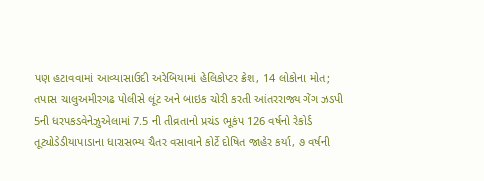પણ હટાવવામાં આવ્યાસાઉદી અરેબિયામાં હેલિકોપ્ટર ક્રેશ, 14 લોકોના મોત; તપાસ ચાલુઅમીરગઢ પોલીસે લૂંટ અને બાઇક ચોરી કરતી આંતરરાજ્ય ગેંગ ઝડપી 5ની ધરપકડવેનેઝુએલામાં 7.5 ની તીવ્રતાનો પ્રચંડ ભૂકંપ 126 વર્ષનો રેકોર્ડ તૂટ્યોડેડીયાપાડાના ધારાસભ્ય ચૈતર વસાવાને કોર્ટે દોષિત જાહેર કર્યા, ૭ વર્ષની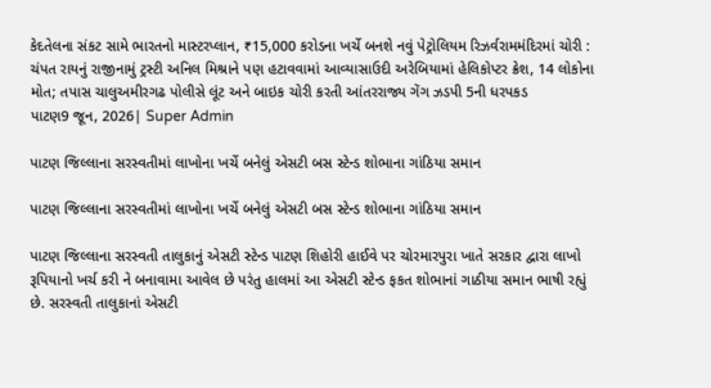કેદતેલના સંકટ સામે ભારતનો માસ્ટરપ્લાન, ₹15,000 કરોડના ખર્ચે બનશે નવું પેટ્રોલિયમ રિઝર્વરામમંદિરમાં ચોરી : ચંપત રાયનું રાજીનામું ટ્રસ્ટી અનિલ મિશ્રાને પણ હટાવવામાં આવ્યાસાઉદી અરેબિયામાં હેલિકોપ્ટર ક્રેશ, 14 લોકોના મોત; તપાસ ચાલુઅમીરગઢ પોલીસે લૂંટ અને બાઇક ચોરી કરતી આંતરરાજ્ય ગેંગ ઝડપી 5ની ધરપકડ
પાટણ9 જૂન, 2026| Super Admin

પાટણ જિલ્લાના સરસ્વતીમાં લાખોના ખર્ચે બનેલું એસટી બસ સ્ટેન્ડ શોભાના ગાંઠિયા સમાન

પાટણ જિલ્લાના સરસ્વતીમાં લાખોના ખર્ચે બનેલું એસટી બસ સ્ટેન્ડ શોભાના ગાંઠિયા સમાન

પાટણ જિલ્લાના સરસ્વતી તાલુકાનું એસટી સ્ટેન્ડ પાટણ શિહોરી હાઈવે પર ચોરમારપુરા ખાતે સરકાર દ્વારા લાખો રૂપિયાનો ખર્ચ કરી ને બનાવામા આવેલ છે પરંતુ હાલમાં આ એસટી સ્ટેન્ડ ફકત શોભાનાં ગાઠીયા સમાન ભાષી રહ્યું છે. સરસ્વતી તાલુકાનાં એસટી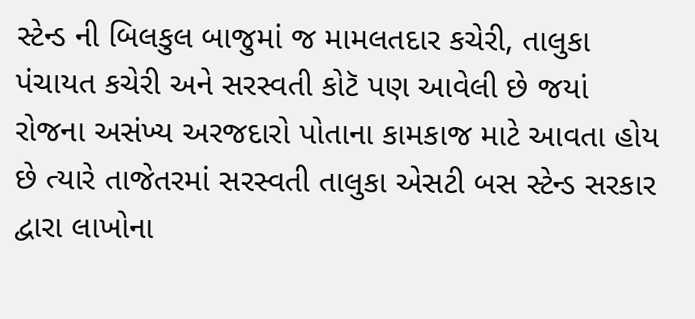સ્ટેન્ડ ની બિલકુલ બાજુમાં જ મામલતદાર કચેરી, તાલુકા પંચાયત કચેરી અને સરસ્વતી કોટૅ પણ આવેલી છે જયાં રોજના અસંખ્ય અરજદારો પોતાના કામકાજ માટે આવતા હોય છે ત્યારે તાજેતરમાં સરસ્વતી તાલુકા એસટી બસ સ્ટેન્ડ સરકાર દ્વારા લાખોના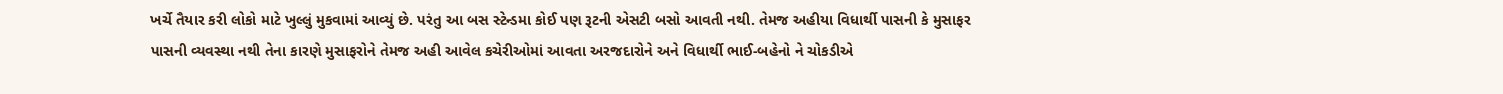ખર્ચે તૈયાર કરી લોકો માટે ખુલ્લું મુકવામાં આવ્યું છે. પરંતુ આ બસ સ્ટેન્ડમા કોઈ પણ રૂટની એસટી બસો આવતી નથી. તેમજ અહીયા વિધાર્થી પાસની કે મુસાફર પાસની વ્યવસ્થા નથી તેના કારણે મુસાફરોને તેમજ અહી આવેલ કચેરીઓમાં આવતા અરજદારોને અને વિધાર્થી ભાઈ-બહેનો ને ચોકડીએ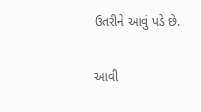ઉતરીને આવું પડે છે.

આવી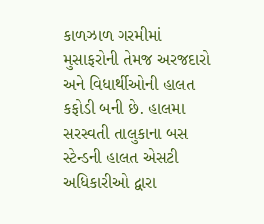કાળઝાળ ગરમીમાં મુસાફરોની તેમજ અરજદારો અને વિધાર્થીઓની હાલત કફોડી બની છે. હાલમા સરસ્વતી તાલુકાના બસ સ્ટેન્ડની હાલત એસટી અધિકારીઓ દ્વારા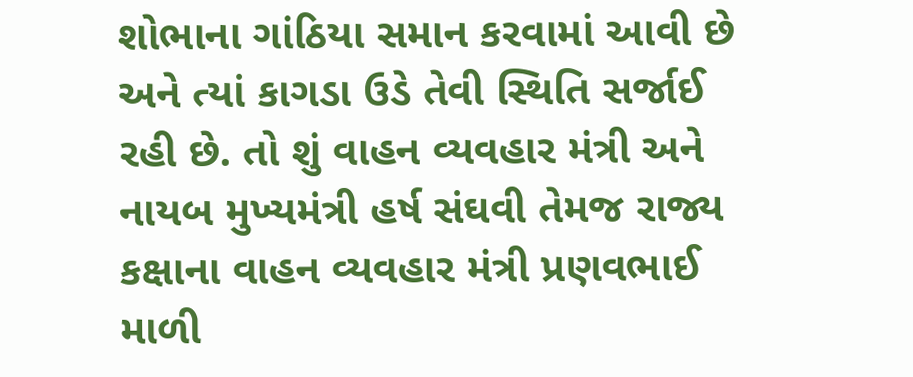શોભાના ગાંઠિયા સમાન કરવામાં આવી છે અને ત્યાં કાગડા ઉડે તેવી સ્થિતિ સર્જાઈ રહી છે. તો શું વાહન વ્યવહાર મંત્રી અને નાયબ મુખ્યમંત્રી હર્ષ સંઘવી તેમજ રાજ્ય કક્ષાના વાહન વ્યવહાર મંત્રી પ્રણવભાઈ માળી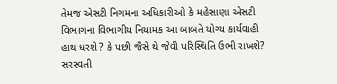તેમજ એસટી નિગમના અધિકારીઓ કે મહેસાણા એસટી વિભાગના વિભાગીય નિયામક આ બાબતે યોગ્ય કાર્યવાહી હાથ ધરશે ? કે પછી જૈસે થે જેવી પરિસ્થિતિ ઉભી રાખશે?  સરસ્વતી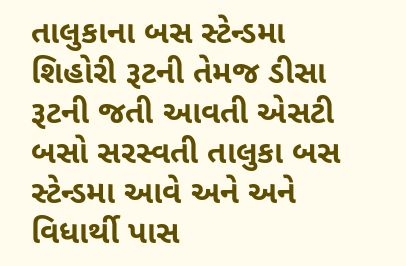તાલુકાના બસ સ્ટેન્ડમા શિહોરી રૂટની તેમજ ડીસા રૂટની જતી આવતી એસટી બસો સરસ્વતી તાલુકા બસ સ્ટેન્ડમા આવે અને અને વિધાર્થી પાસ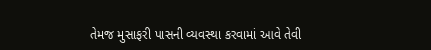તેમજ મુસાફરી પાસની વ્યવસ્થા કરવામાં આવે તેવી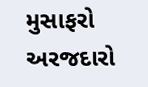મુસાફરો અરજદારો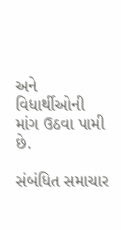અને વિધાર્થીઓની માંગ ઉઠવા પામી છે.

સંબંધિત સમાચાર